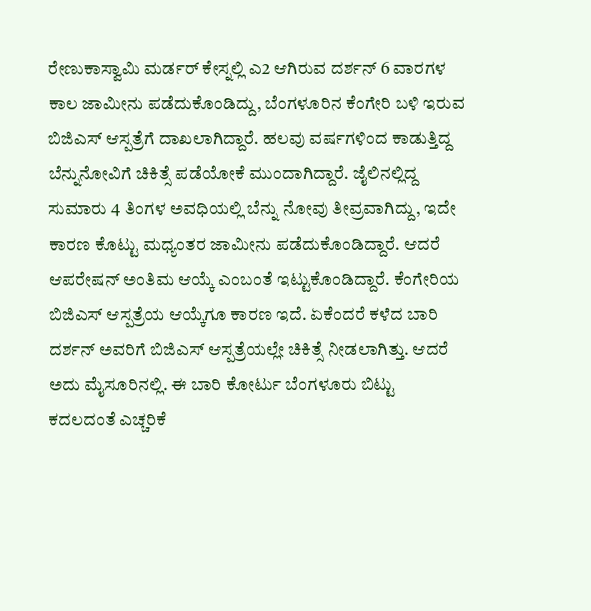ರೇಣುಕಾಸ್ವಾಮಿ ಮರ್ಡರ್ ಕೇಸ್ನಲ್ಲಿ ಎ2 ಆಗಿರುವ ದರ್ಶನ್ 6 ವಾರಗಳ ಕಾಲ ಜಾಮೀನು ಪಡೆದುಕೊಂಡಿದ್ದು, ಬೆಂಗಳೂರಿನ ಕೆಂಗೇರಿ ಬಳಿ ಇರುವ ಬಿಜಿಎಸ್ ಆಸ್ಪತ್ರೆಗೆ ದಾಖಲಾಗಿದ್ದಾರೆ. ಹಲವು ವರ್ಷಗಳಿಂದ ಕಾಡುತ್ತಿದ್ದ ಬೆನ್ನುನೋವಿಗೆ ಚಿಕಿತ್ಸೆ ಪಡೆಯೋಕೆ ಮುಂದಾಗಿದ್ದಾರೆ. ಜೈಲಿನಲ್ಲಿದ್ದ ಸುಮಾರು 4 ತಿಂಗಳ ಅವಧಿಯಲ್ಲಿ ಬೆನ್ನು ನೋವು ತೀವ್ರವಾಗಿದ್ದು, ಇದೇ ಕಾರಣ ಕೊಟ್ಟು ಮಧ್ಯಂತರ ಜಾಮೀನು ಪಡೆದುಕೊಂಡಿದ್ದಾರೆ. ಆದರೆ ಆಪರೇಷನ್ ಅಂತಿಮ ಆಯ್ಕೆ ಎಂಬಂತೆ ಇಟ್ಟುಕೊಂಡಿದ್ದಾರೆ. ಕೆಂಗೇರಿಯ ಬಿಜಿಎಸ್ ಆಸ್ಪತ್ರೆಯ ಆಯ್ಕೆಗೂ ಕಾರಣ ಇದೆ. ಏಕೆಂದರೆ ಕಳೆದ ಬಾರಿ ದರ್ಶನ್ ಅವರಿಗೆ ಬಿಜಿಎಸ್ ಆಸ್ಪತ್ರೆಯಲ್ಲೇ ಚಿಕಿತ್ಸೆ ನೀಡಲಾಗಿತ್ತು. ಆದರೆ ಅದು ಮೈಸೂರಿನಲ್ಲಿ. ಈ ಬಾರಿ ಕೋರ್ಟು ಬೆಂಗಳೂರು ಬಿಟ್ಟು ಕದಲದಂತೆ ಎಚ್ಚರಿಕೆ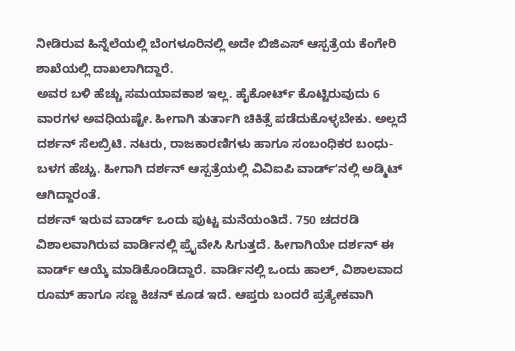ನೀಡಿರುವ ಹಿನ್ನೆಲೆಯಲ್ಲಿ ಬೆಂಗಳೂರಿನಲ್ಲಿ ಅದೇ ಬಿಜಿಎಸ್ ಆಸ್ಪತ್ರೆಯ ಕೆಂಗೇರಿ ಶಾಖೆಯಲ್ಲಿ ದಾಖಲಾಗಿದ್ದಾರೆ.
ಅವರ ಬಳಿ ಹೆಚ್ಚು ಸಮಯಾವಕಾಶ ಇಲ್ಲ. ಹೈಕೋರ್ಟ್ ಕೊಟ್ಟಿರುವುದು 6 ವಾರಗಳ ಅವಧಿಯಷ್ಟೇ. ಹೀಗಾಗಿ ತುರ್ತಾಗಿ ಚಿಕಿತ್ಸೆ ಪಡೆದುಕೊಳ್ಳಬೇಕು. ಅಲ್ಲದೆ ದರ್ಶನ್ ಸೆಲಬ್ರಿಟಿ. ನಟರು, ರಾಜಕಾರಣಿಗಳು ಹಾಗೂ ಸಂಬಂಧಿಕರ ಬಂಧು-ಬಳಗ ಹೆಚ್ಚು. ಹೀಗಾಗಿ ದರ್ಶನ್ ಆಸ್ಪತ್ರೆಯಲ್ಲಿ ವಿವಿಐಪಿ ವಾರ್ಡ್ʻನಲ್ಲಿ ಅಡ್ಮಿಟ್ ಆಗಿದ್ದಾರಂತೆ.
ದರ್ಶನ್ ಇರುವ ವಾರ್ಡ್ ಒಂದು ಪುಟ್ಟ ಮನೆಯಂತಿದೆ. 750 ಚದರಡಿ ವಿಶಾಲವಾಗಿರುವ ವಾರ್ಡಿನಲ್ಲಿ ಪ್ರೈವೇಸಿ ಸಿಗುತ್ತದೆ. ಹೀಗಾಗಿಯೇ ದರ್ಶನ್ ಈ ವಾರ್ಡ್ ಆಯ್ಕೆ ಮಾಡಿಕೊಂಡಿದ್ದಾರೆ. ವಾರ್ಡಿನಲ್ಲಿ ಒಂದು ಹಾಲ್, ವಿಶಾಲವಾದ ರೂಮ್ ಹಾಗೂ ಸಣ್ಣ ಕಿಚನ್ ಕೂಡ ಇದೆ. ಆಪ್ತರು ಬಂದರೆ ಪ್ರತ್ಯೇಕವಾಗಿ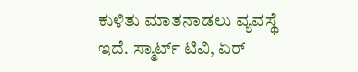ಕುಳಿತು ಮಾತನಾಡಲು ವ್ಯವಸ್ಥೆ ಇದೆ. ಸ್ಮಾರ್ಟ್ ಟಿವಿ, ಏರ್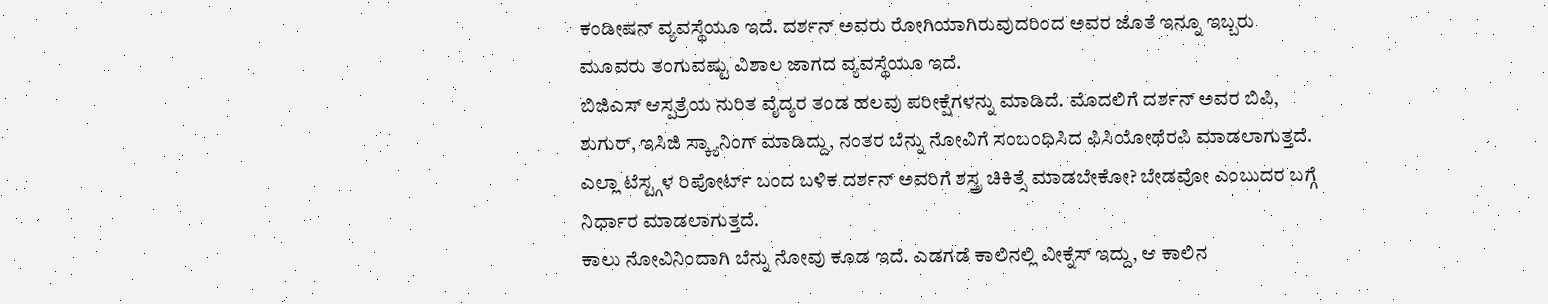ಕಂಡೀಷನ್ ವ್ಯವಸ್ಥೆಯೂ ಇದೆ. ದರ್ಶನ್ ಅವರು ರೋಗಿಯಾಗಿರುವುದರಿಂದ ಅವರ ಜೊತೆ ಇನ್ನೂ ಇಬ್ಬರು ಮೂವರು ತಂಗುವಷ್ಟು ವಿಶಾಲ ಜಾಗದ ವ್ಯವಸ್ಥೆಯೂ ಇದೆ.
ಬಿಜಿಎಸ್ ಆಸ್ಪತ್ರೆಯ ನುರಿತ ವೈದ್ಯರ ತಂಡ ಹಲವು ಪರೀಕ್ಷೆಗಳನ್ನು ಮಾಡಿದೆ. ಮೊದಲಿಗೆ ದರ್ಶನ್ ಅವರ ಬಿಪಿ, ಶುಗುರ್, ಇಸಿಜಿ ಸ್ಕ್ಯಾನಿಂಗ್ ಮಾಡಿದ್ದು, ನಂತರ ಬೆನ್ನು ನೋವಿಗೆ ಸಂಬಂಧಿಸಿದ ಫಿಸಿಯೋಥೆರಪಿ ಮಾಡಲಾಗುತ್ತದೆ. ಎಲ್ಲಾ ಟೆಸ್ಟ್ಗಳ ರಿಪೋರ್ಟ್ ಬಂದ ಬಳಿಕ ದರ್ಶನ್ ಅವರಿಗೆ ಶಸ್ತ್ರ ಚಿಕಿತ್ಸೆ ಮಾಡಬೇಕೋ? ಬೇಡವೋ ಎಂಬುದರ ಬಗ್ಗೆ ನಿರ್ಧಾರ ಮಾಡಲಾಗುತ್ತದೆ.
ಕಾಲು ನೋವಿನಿಂದಾಗಿ ಬೆನ್ನು ನೋವು ಕೂಡ ಇದೆ. ಎಡಗಡೆ ಕಾಲಿನಲ್ಲಿ ವೀಕ್ನೆಸ್ ಇದ್ದು, ಆ ಕಾಲಿನ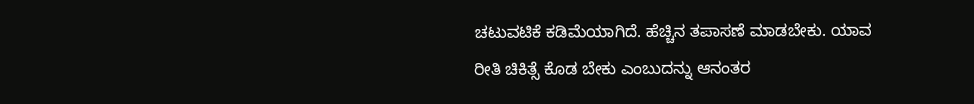ಚಟುವಟಿಕೆ ಕಡಿಮೆಯಾಗಿದೆ. ಹೆಚ್ಚಿನ ತಪಾಸಣೆ ಮಾಡಬೇಕು. ಯಾವ ರೀತಿ ಚಿಕಿತ್ಸೆ ಕೊಡ ಬೇಕು ಎಂಬುದನ್ನು ಆನಂತರ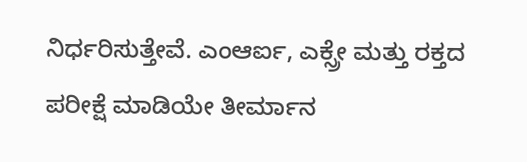ನಿರ್ಧರಿಸುತ್ತೇವೆ. ಎಂಆರ್ಐ, ಎಕ್ಸ್ರೇ ಮತ್ತು ರಕ್ತದ ಪರೀಕ್ಷೆ ಮಾಡಿಯೇ ತೀರ್ಮಾನ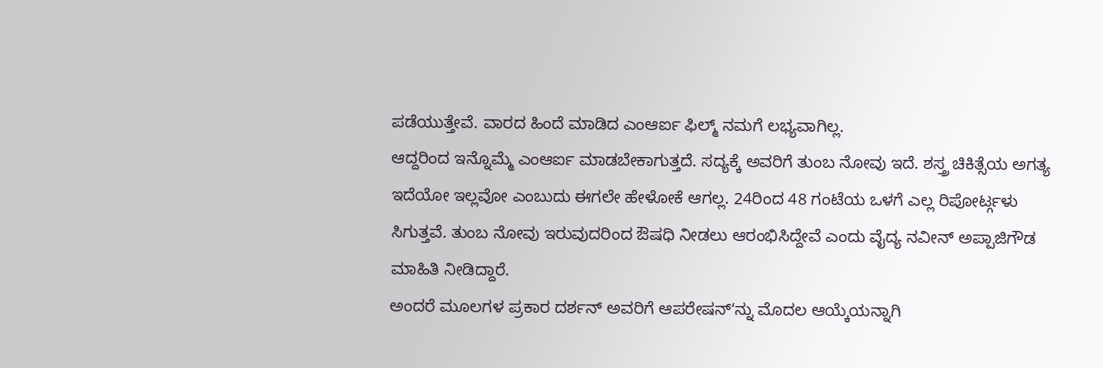ಪಡೆಯುತ್ತೇವೆ. ವಾರದ ಹಿಂದೆ ಮಾಡಿದ ಎಂಆರ್ಐ ಫಿಲ್ಮ್ ನಮಗೆ ಲಭ್ಯವಾಗಿಲ್ಲ.
ಆದ್ದರಿಂದ ಇನ್ನೊಮ್ಮೆ ಎಂಆರ್ಐ ಮಾಡಬೇಕಾಗುತ್ತದೆ. ಸದ್ಯಕ್ಕೆ ಅವರಿಗೆ ತುಂಬ ನೋವು ಇದೆ. ಶಸ್ತ್ರ ಚಿಕಿತ್ಸೆಯ ಅಗತ್ಯ ಇದೆಯೋ ಇಲ್ಲವೋ ಎಂಬುದು ಈಗಲೇ ಹೇಳೋಕೆ ಆಗಲ್ಲ. 24ರಿಂದ 48 ಗಂಟೆಯ ಒಳಗೆ ಎಲ್ಲ ರಿಪೋರ್ಟ್ಗಳು ಸಿಗುತ್ತವೆ. ತುಂಬ ನೋವು ಇರುವುದರಿಂದ ಔಷಧಿ ನೀಡಲು ಆರಂಭಿಸಿದ್ದೇವೆ ಎಂದು ವೈದ್ಯ ನವೀನ್ ಅಪ್ಪಾಜಿಗೌಡ ಮಾಹಿತಿ ನೀಡಿದ್ದಾರೆ.
ಅಂದರೆ ಮೂಲಗಳ ಪ್ರಕಾರ ದರ್ಶನ್ ಅವರಿಗೆ ಆಪರೇಷನ್ʻನ್ನು ಮೊದಲ ಆಯ್ಕೆಯನ್ನಾಗಿ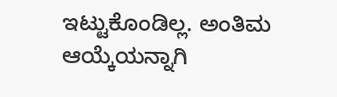ಇಟ್ಟುಕೊಂಡಿಲ್ಲ. ಅಂತಿಮ ಆಯ್ಕೆಯನ್ನಾಗಿ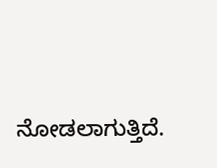ನೋಡಲಾಗುತ್ತಿದೆ.